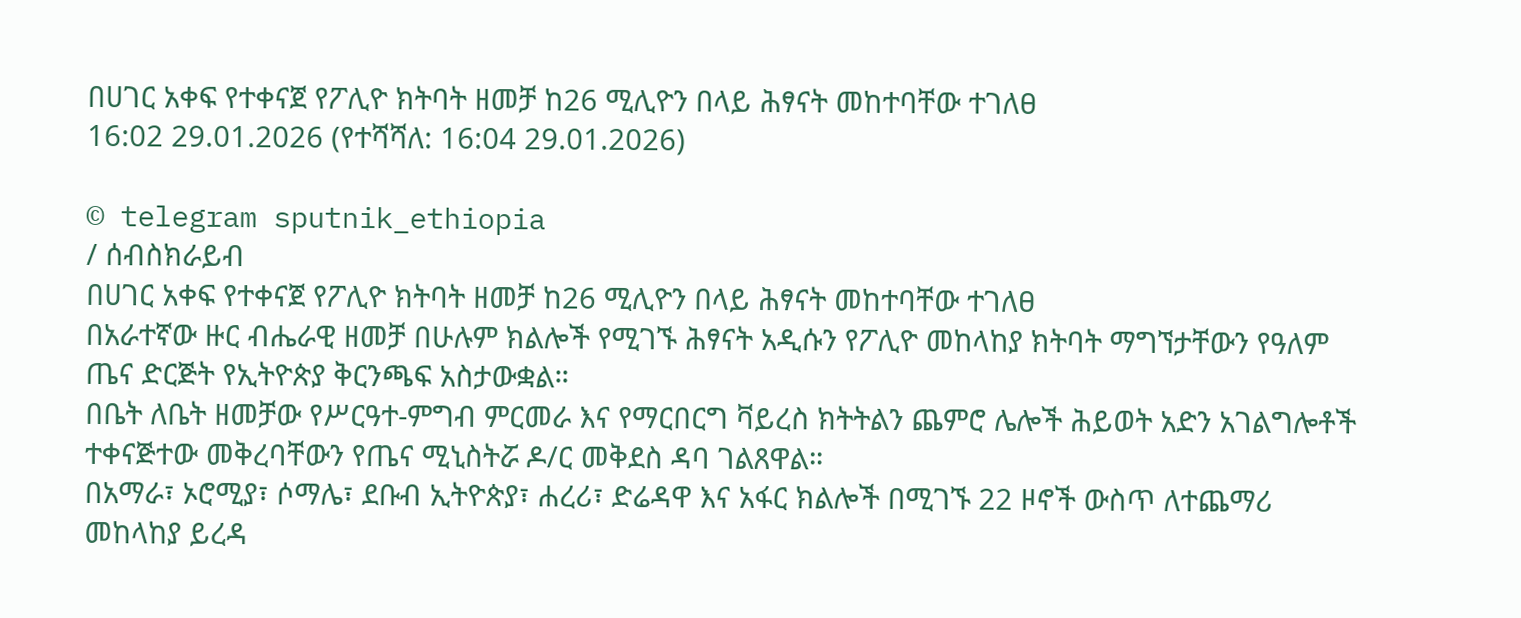በሀገር አቀፍ የተቀናጀ የፖሊዮ ክትባት ዘመቻ ከ26 ሚሊዮን በላይ ሕፃናት መከተባቸው ተገለፀ
16:02 29.01.2026 (የተሻሻለ: 16:04 29.01.2026)

© telegram sputnik_ethiopia
/ ሰብስክራይብ
በሀገር አቀፍ የተቀናጀ የፖሊዮ ክትባት ዘመቻ ከ26 ሚሊዮን በላይ ሕፃናት መከተባቸው ተገለፀ
በአራተኛው ዙር ብሔራዊ ዘመቻ በሁሉም ክልሎች የሚገኙ ሕፃናት አዲሱን የፖሊዮ መከላከያ ክትባት ማግኘታቸውን የዓለም ጤና ድርጅት የኢትዮጵያ ቅርንጫፍ አስታውቋል።
በቤት ለቤት ዘመቻው የሥርዓተ-ምግብ ምርመራ እና የማርበርግ ቫይረስ ክትትልን ጨምሮ ሌሎች ሕይወት አድን አገልግሎቶች ተቀናጅተው መቅረባቸውን የጤና ሚኒስትሯ ዶ/ር መቅደስ ዳባ ገልጸዋል።
በአማራ፣ ኦሮሚያ፣ ሶማሌ፣ ደቡብ ኢትዮጵያ፣ ሐረሪ፣ ድሬዳዋ እና አፋር ክልሎች በሚገኙ 22 ዞኖች ውስጥ ለተጨማሪ መከላከያ ይረዳ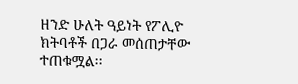ዘንድ ሁለት ዓይነት የፖሊዮ ክትባቶች በጋራ መሰጠታቸው ተጠቁሟል፡፡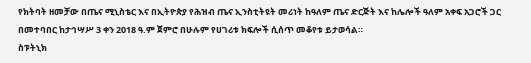የክትባት ዘመቻው በጤና ሚኒስቴር እና በኢትዮጵያ የሕዝብ ጤና ኢንስቲትዩት መሪነት ከዓለም ጤና ድርጅት እና ከሌሎች ዓለም አቀፍ አጋሮች ጋር በመተባበር ከታኅሣሥ 3 ቀን 2018 ዓ.ም ጀምሮ በሁሉም የሀገሪቱ ክፍሎች ሲሰጥ መቆየቱ ይታወሳል።
ስፑትኒክ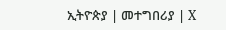ኢትዮጵያ | መተግበሪያ | X